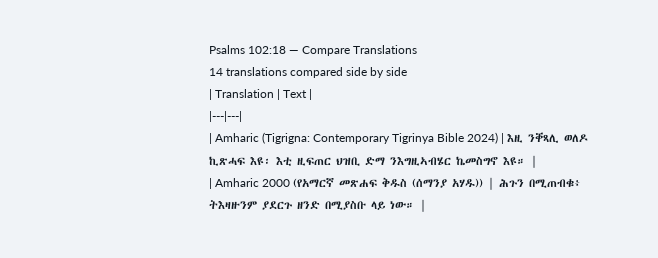Psalms 102:18 — Compare Translations
14 translations compared side by side
| Translation | Text |
|---|---|
| Amharic (Tigrigna: Contemporary Tigrinya Bible 2024) | እዚ ንቐጻሊ ወለዶ ኪጽሓፍ እዩ፡ እቲ ዚፍጠር ህዝቢ ድማ ንእግዚኣብሄር ኬመስግኖ እዩ። |
| Amharic 2000 (የአማርኛ መጽሐፍ ቅዱስ (ሰማንያ አሃዱ)) | ሕጉን በሚጠብቁ፥ ትእዛዙንም ያደርጉ ዘንድ በሚያስቡ ላይ ነው። |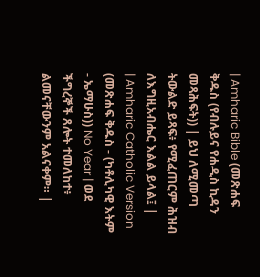| Amharic Bible (መጽሐፍ ቅዱስ (የብሉይና የሐዲስ ኪዳን መጻሕፍት)) | ይህ ለሚመጣ ትውልድ ይጻፍ፥ የሚፈጠርም ሕዝብ ለእግዚአብሔር እልል ይላል፤ |
| Amharic Catholic Version (መጽሐፍ ቅዱስ - (ካቶሊካዊ እትም - ኤማሁስ)) No Year | ወደ ችግረኞች ጸሎት ተመለከተ፥ ልመናቸውንም አልናቀም። |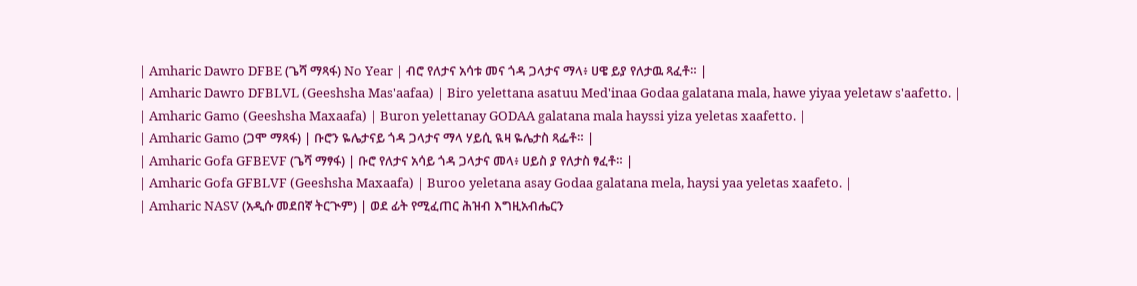| Amharic Dawro DFBE (ጌሻ ማጻፋ) No Year | ብሮ የለታና አሳቱ መና ጎዳ ጋላታና ማላ፥ ሀዌ ይያ የለታዉ ጻፈቶ። |
| Amharic Dawro DFBLVL (Geeshsha Mas'aafaa) | Biro yelettana asatuu Med'inaa Godaa galatana mala, hawe yiyaa yeletaw s'aafetto. |
| Amharic Gamo (Geeshsha Maxaafa) | Buron yelettanay GODAA galatana mala hayssi yiza yeletas xaafetto. |
| Amharic Gamo (ጋሞ ማጻፋ) | ቡሮን ዬሌታናይ ጎዳ ጋላታና ማላ ሃይሲ ዪዛ ዬሌታስ ጻፌቶ። |
| Amharic Gofa GFBEVF (ጌሻ ማፃፋ) | ቡሮ የለታና አሳይ ጎዳ ጋላታና መላ፥ ሀይስ ያ የለታስ ፃፈቶ። |
| Amharic Gofa GFBLVF (Geeshsha Maxaafa) | Buroo yeletana asay Godaa galatana mela, haysi yaa yeletas xaafeto. |
| Amharic NASV (አዲሱ መደበኛ ትርጒም) | ወደ ፊት የሚፈጠር ሕዝብ እግዚአብሔርን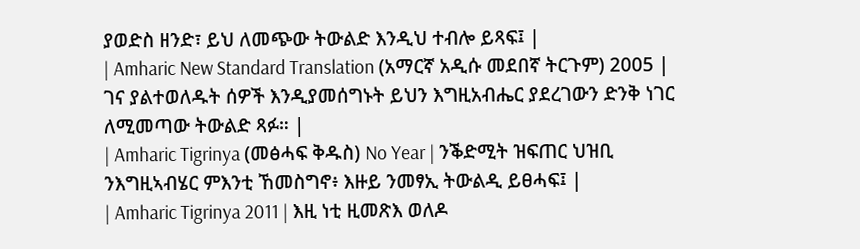ያወድስ ዘንድ፣ ይህ ለመጭው ትውልድ እንዲህ ተብሎ ይጻፍ፤ |
| Amharic New Standard Translation (አማርኛ አዲሱ መደበኛ ትርጉም) 2005 | ገና ያልተወለዱት ሰዎች እንዲያመሰግኑት ይህን እግዚአብሔር ያደረገውን ድንቅ ነገር ለሚመጣው ትውልድ ጻፉ። |
| Amharic Tigrinya (መፅሓፍ ቅዱስ) No Year | ንቕድሚት ዝፍጠር ህዝቢ ንእግዚኣብሄር ምእንቲ ኸመስግኖ፥ እዙይ ንመፃኢ ትውልዲ ይፀሓፍ፤ |
| Amharic Tigrinya 2011 | እዚ ነቲ ዚመጽእ ወለዶ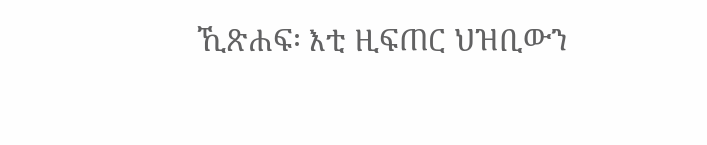ኺጽሐፍ፡ እቲ ዚፍጠር ህዝቢውን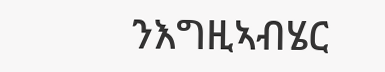ንእግዚኣብሄር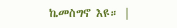ኬመስግኖ እዩ። |